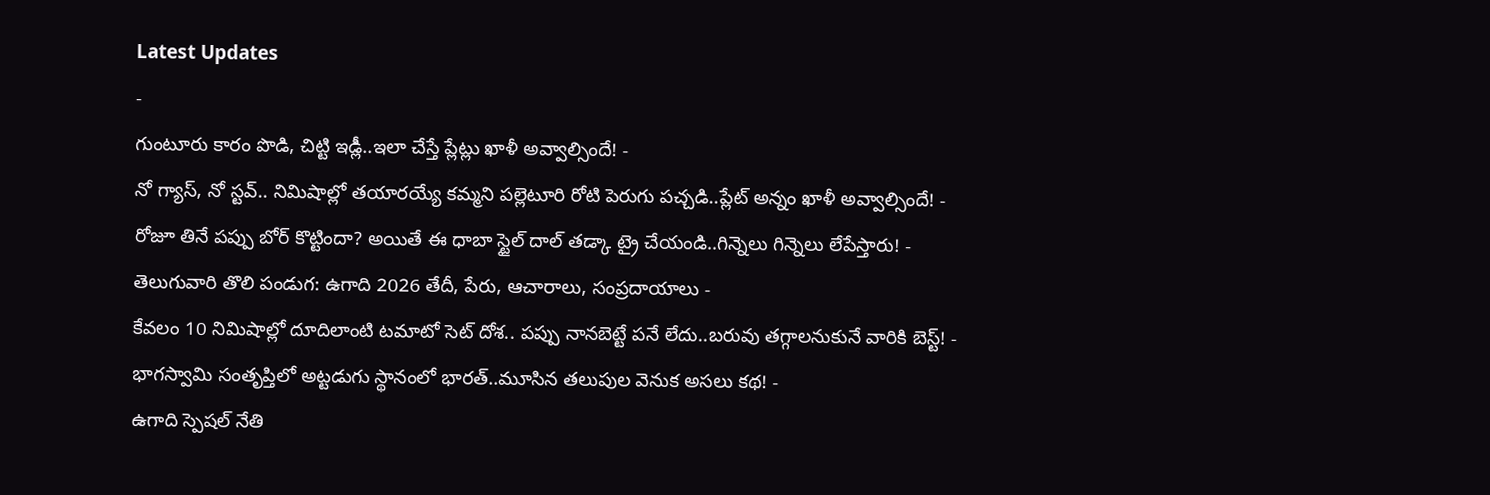Latest Updates
-
గుంటూరు కారం పొడి, చిట్టి ఇడ్లీ..ఇలా చేస్తే ప్లేట్లు ఖాళీ అవ్వాల్సిందే! -
నో గ్యాస్, నో స్టవ్.. నిమిషాల్లో తయారయ్యే కమ్మని పల్లెటూరి రోటి పెరుగు పచ్చడి..ప్లేట్ అన్నం ఖాళీ అవ్వాల్సిందే! -
రోజూ తినే పప్పు బోర్ కొట్టిందా? అయితే ఈ ధాబా స్టైల్ దాల్ తడ్కా ట్రై చేయండి..గిన్నెలు గిన్నెలు లేపేస్తారు! -
తెలుగువారి తొలి పండుగ: ఉగాది 2026 తేదీ, పేరు, ఆచారాలు, సంప్రదాయాలు -
కేవలం 10 నిమిషాల్లో దూదిలాంటి టమాటో సెట్ దోశ.. పప్పు నానబెట్టే పనే లేదు..బరువు తగ్గాలనుకునే వారికి బెస్ట్! -
భాగస్వామి సంతృప్తిలో అట్టడుగు స్థానంలో భారత్..మూసిన తలుపుల వెనుక అసలు కథ! -
ఉగాది స్పెషల్ నేతి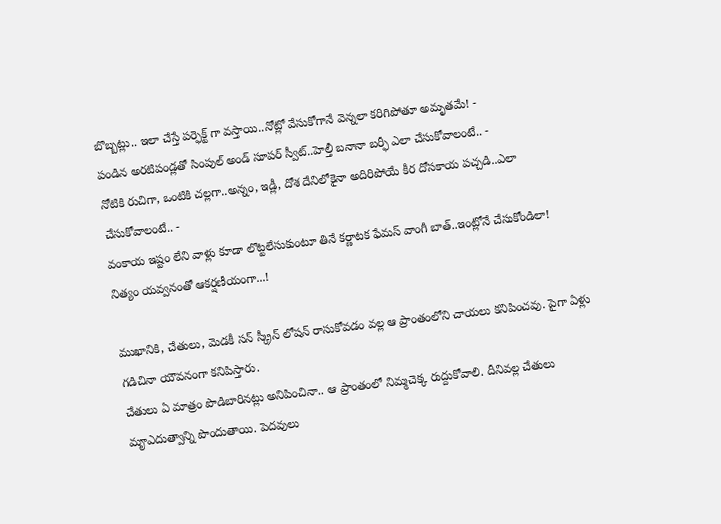బొబ్బట్లు.. ఇలా చేస్తే పర్ఫెక్ట్ గా వస్తాయి..నోట్లో వేసుకోగానే వెన్నలా కరిగిపోతూ అమృతమే! -
పండిన అరటిపండ్లతో సింపుల్ అండ్ సూపర్ స్వీట్..హెల్తీ బనానా బర్ఫీ ఎలా చేసుకోవాలంటే.. -
నోటికి రుచిగా, ఒంటికి చల్లగా..అన్నం, ఇడ్లీ, దోశ దేనిలోకైనా అదిరిపోయే కీర దోసకాయ పచ్చడి..ఎలా చేసుకోవాలంటే.. -
వంకాయ ఇష్టం లేని వాళ్లు కూడా లొట్టలేసుకుంటూ తినే కర్ణాటక ఫేమస్ వాంగీ బాత్..ఇంట్లోనే చేసుకోండిలా!
నిత్యం యవ్వనంతో ఆకర్షణీయంగా...!

ముఖానికి, చేతులు, మెడకీ సన్ స్క్రీన్ లోషన్ రాసుకోవడం వల్ల ఆ ప్రాంతంలోని చాయలు కనిపించవు. పైగా ఏళ్లు గడిచినా యౌవనంగా కనిపిస్తారు.
చేతులు ఏ మాత్రం పొడిబారినట్లు అనిపించినా.. ఆ ప్రాంతంలో నిమ్మచెక్క రుద్దుకోవాలి. దీనివల్ల చేతులు మౄఎదుత్వాన్ని పొందుతాయి. పెదవులు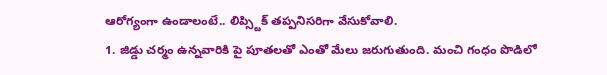ఆరోగ్యంగా ఉండాలంటే.. లిప్స్టిక్ తప్పనిసరిగా వేసుకోవాలి.
1. జిడ్డు చర్మం ఉన్నవారికి పై పూతలతో ఎంతో మేలు జరుగుతుంది. మంచి గంధం పొడిలో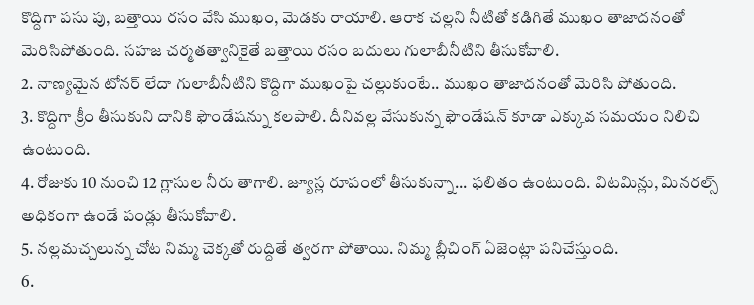కొద్దిగా పసు పు, బత్తాయి రసం వేసి ముఖం, మెడకు రాయాలి. ఆరాక చల్లని నీటితో కడిగితే ముఖం తాజాదనంతో మెరిసిపోతుంది. సహజ చర్మతత్వానికైతే బత్తాయి రసం బదులు గులాబీనీటిని తీసుకోవాలి.
2. నాణ్యమైన టోనర్ లేదా గులాబీనీటిని కొద్దిగా ముఖంపై చల్లుకుంటే.. ముఖం తాజాదనంతో మెరిసి పోతుంది.
3. కొద్దిగా క్రీం తీసుకుని దానికి ఫౌండేషన్ను కలపాలి. దీనివల్ల వేసుకున్న ఫౌండేషన్ కూడా ఎక్కువ సమయం నిలిచి ఉంటుంది.
4. రోజుకు 10 నుంచి 12 గ్లాసుల నీరు తాగాలి. జ్యూస్ల రూపంలో తీసుకున్నా... ఫలితం ఉంటుంది. విటమిన్లు, మినరల్స్ అధికంగా ఉండే పండ్లు తీసుకోవాలి.
5. నల్లమచ్చలున్న చోట నిమ్మ చెక్కతో రుద్దితే త్వరగా పోతాయి. నిమ్మ బ్లీచింగ్ ఏజెంట్లా పనిచేస్తుంది.
6.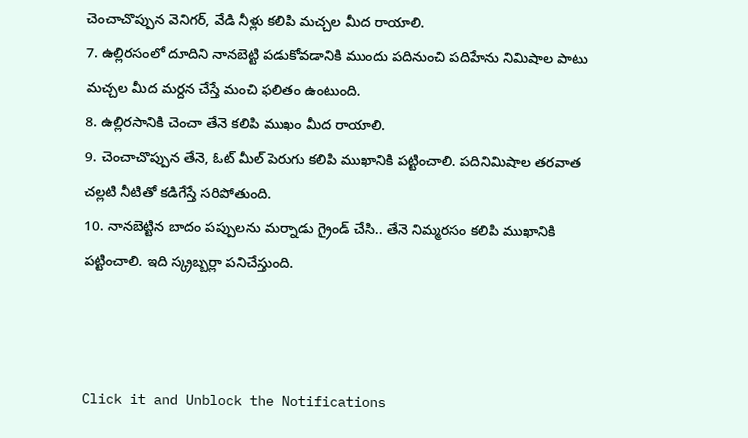చెంచాచొప్పున వెనిగర్, వేడి నీళ్లు కలిపి మచ్చల మీద రాయాలి.
7. ఉల్లిరసంలో దూదిని నానబెట్టి పడుకోవడానికి ముందు పదినుంచి పదిహేను నిమిషాల పాటు మచ్చల మీద మర్దన చేస్తే మంచి ఫలితం ఉంటుంది.
8. ఉల్లిరసానికి చెంచా తేనె కలిపి ముఖం మీద రాయాలి.
9. చెంచాచొప్పున తేనె, ఓట్ మీల్ పెరుగు కలిపి ముఖానికి పట్టించాలి. పదినిమిషాల తరవాత చల్లటి నీటితో కడిగేస్తే సరిపోతుంది.
10. నానబెట్టిన బాదం పప్పులను మర్నాడు గ్రైండ్ చేసి.. తేనె నిమ్మరసం కలిపి ముఖానికి పట్టించాలి. ఇది స్క్రబ్బర్లా పనిచేస్తుంది.



Click it and Unblock the Notifications